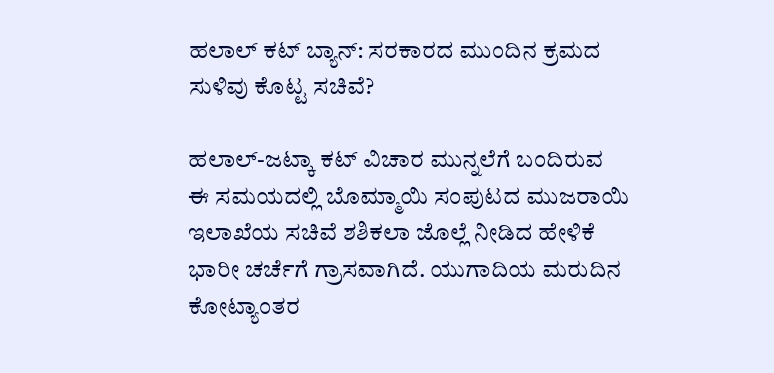ಹಲಾಲ್ ಕಟ್ ಬ್ಯಾನ್: ಸರಕಾರದ ಮುಂದಿನ ಕ್ರಮದ ಸುಳಿವು ಕೊಟ್ಟ ಸಚಿವೆ?

ಹಲಾಲ್-ಜಟ್ಕಾ ಕಟ್ ವಿಚಾರ ಮುನ್ನಲೆಗೆ ಬಂದಿರುವ ಈ ಸಮಯದಲ್ಲಿ ಬೊಮ್ಮಾಯಿ ಸಂಪುಟದ ಮುಜರಾಯಿ ಇಲಾಖೆಯ ಸಚಿವೆ ಶಶಿಕಲಾ ಜೊಲ್ಲೆ ನೀಡಿದ ಹೇಳಿಕೆ ಭಾರೀ ಚರ್ಚೆಗೆ ಗ್ರಾಸವಾಗಿದೆ. ಯುಗಾದಿಯ ಮರುದಿನ ಕೋಟ್ಯಾಂತರ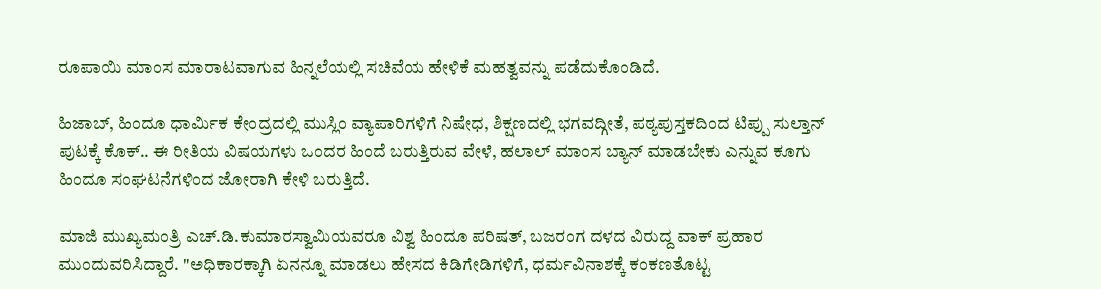ರೂಪಾಯಿ ಮಾಂಸ ಮಾರಾಟವಾಗುವ ಹಿನ್ನಲೆಯಲ್ಲಿ ಸಚಿವೆಯ ಹೇಳಿಕೆ ಮಹತ್ವವನ್ನು ಪಡೆದುಕೊಂಡಿದೆ.

ಹಿಜಾಬ್, ಹಿಂದೂ ಧಾರ್ಮಿಕ ಕೇಂದ್ರದಲ್ಲಿ ಮುಸ್ಲಿಂ ವ್ಯಾಪಾರಿಗಳಿಗೆ ನಿಷೇಧ, ಶಿಕ್ಷಣದಲ್ಲಿ ಭಗವದ್ಗೀತೆ, ಪಠ್ಯಪುಸ್ತಕದಿಂದ ಟಿಪ್ಪು ಸುಲ್ತಾನ್ ಪುಟಕ್ಕೆ ಕೊಕ್.. ಈ ರೀತಿಯ ವಿಷಯಗಳು ಒಂದರ ಹಿಂದೆ ಬರುತ್ತಿರುವ ವೇಳೆ, ಹಲಾಲ್ ಮಾಂಸ ಬ್ಯಾನ್ ಮಾಡಬೇಕು ಎನ್ನುವ ಕೂಗು ಹಿಂದೂ ಸಂಘಟನೆಗಳಿಂದ ಜೋರಾಗಿ ಕೇಳಿ ಬರುತ್ತಿದೆ.

ಮಾಜಿ ಮುಖ್ಯಮಂತ್ರಿ ಎಚ್.ಡಿ.ಕುಮಾರಸ್ವಾಮಿಯವರೂ ವಿಶ್ವ ಹಿಂದೂ ಪರಿಷತ್, ಬಜರಂಗ ದಳದ ವಿರುದ್ದ ವಾಕ್ ಪ್ರಹಾರ ಮುಂದುವರಿಸಿದ್ದಾರೆ. "ಅಧಿಕಾರಕ್ಕಾಗಿ ಏನನ್ನೂ ಮಾಡಲು ಹೇಸದ ಕಿಡಿಗೇಡಿಗಳಿಗೆ, ಧರ್ಮವಿನಾಶಕ್ಕೆ ಕಂಕಣತೊಟ್ಟ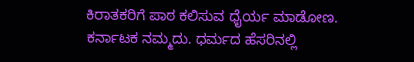ಕಿರಾತಕರಿಗೆ ಪಾಠ ಕಲಿಸುವ ಧೈರ್ಯ ಮಾಡೋಣ. ಕರ್ನಾಟಕ ನಮ್ಮದು. ಧರ್ಮದ ಹೆಸರಿನಲ್ಲಿ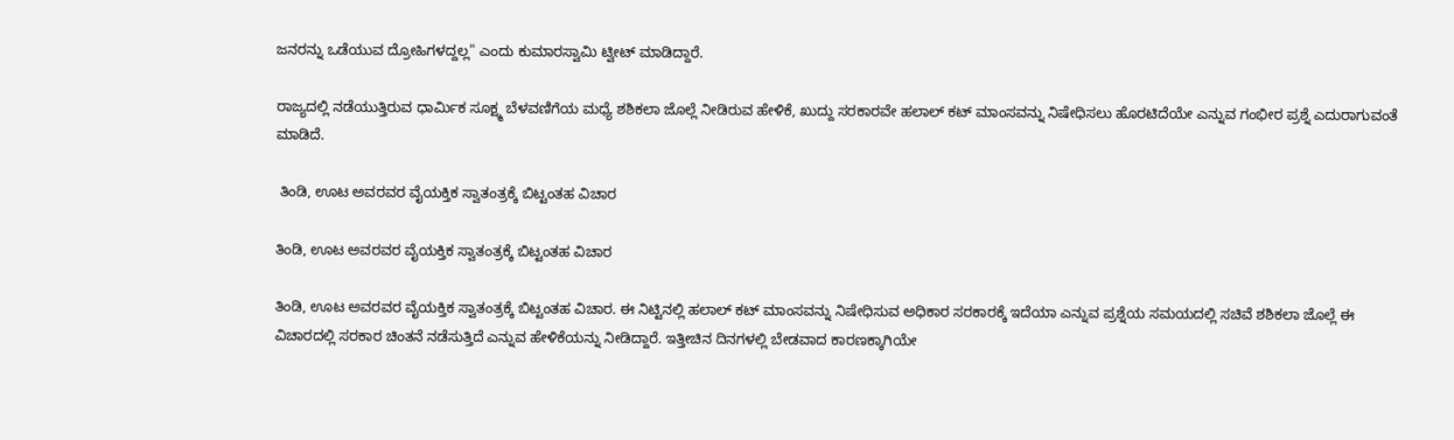ಜನರನ್ನು ಒಡೆಯುವ ದ್ರೋಹಿಗಳದ್ದಲ್ಲ" ಎಂದು ಕುಮಾರಸ್ವಾಮಿ ಟ್ವೀಟ್ ಮಾಡಿದ್ದಾರೆ.

ರಾಜ್ಯದಲ್ಲಿ ನಡೆಯುತ್ತಿರುವ ಧಾರ್ಮಿಕ ಸೂಕ್ಷ್ಮ ಬೆಳವಣಿಗೆಯ ಮಧ್ಯೆ ಶಶಿಕಲಾ ಜೊಲ್ಲೆ ನೀಡಿರುವ ಹೇಳಿಕೆ, ಖುದ್ದು ಸರಕಾರವೇ ಹಲಾಲ್ ಕಟ್ ಮಾಂಸವನ್ನು ನಿಷೇಧಿಸಲು ಹೊರಟಿದೆಯೇ ಎನ್ನುವ ಗಂಭೀರ ಪ್ರಶ್ನೆ ಎದುರಾಗುವಂತೆ ಮಾಡಿದೆ.

 ತಿಂಡಿ, ಊಟ ಅವರವರ ವೈಯಕ್ತಿಕ ಸ್ವಾತಂತ್ರಕ್ಕೆ ಬಿಟ್ಟಂತಹ ವಿಚಾರ

ತಿಂಡಿ, ಊಟ ಅವರವರ ವೈಯಕ್ತಿಕ ಸ್ವಾತಂತ್ರಕ್ಕೆ ಬಿಟ್ಟಂತಹ ವಿಚಾರ

ತಿಂಡಿ, ಊಟ ಅವರವರ ವೈಯಕ್ತಿಕ ಸ್ವಾತಂತ್ರಕ್ಕೆ ಬಿಟ್ಟಂತಹ ವಿಚಾರ. ಈ ನಿಟ್ಟಿನಲ್ಲಿ ಹಲಾಲ್ ಕಟ್ ಮಾಂಸವನ್ನು ನಿಷೇಧಿಸುವ ಅಧಿಕಾರ ಸರಕಾರಕ್ಕೆ ಇದೆಯಾ ಎನ್ನುವ ಪ್ರಶ್ನೆಯ ಸಮಯದಲ್ಲಿ ಸಚಿವೆ ಶಶಿಕಲಾ ಜೊಲ್ಲೆ ಈ ವಿಚಾರದಲ್ಲಿ ಸರಕಾರ ಚಿಂತನೆ ನಡೆಸುತ್ತಿದೆ ಎನ್ನುವ ಹೇಳಿಕೆಯನ್ನು ನೀಡಿದ್ದಾರೆ. ಇತ್ತೀಚಿನ ದಿನಗಳಲ್ಲಿ ಬೇಡವಾದ ಕಾರಣಕ್ಕಾಗಿಯೇ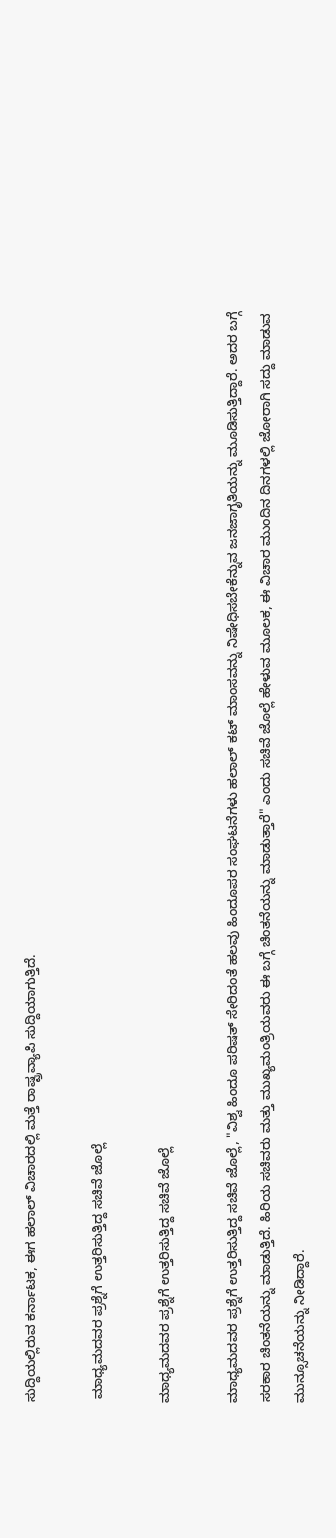ಸುದ್ದಿಯಲ್ಲಿರುವ ಕರ್ನಾಟಕ, ಈಗ ಹಲಾಲ್ ವಿಚಾರದಲ್ಲಿ ಮತ್ತೆ ರಾಷ್ಟ್ರವ್ಯಾಪಿ ಸುದ್ದಿಯಾಗುತ್ತಿದೆ.

 ಮಾಧ್ಯಮದವರ ಪ್ರಶ್ನೆಗೆ ಉತ್ತರಿಸುತ್ತಿದ್ದ ಸಚಿವೆ ಜೊಲ್ಲೆ

ಮಾಧ್ಯಮದವರ ಪ್ರಶ್ನೆಗೆ ಉತ್ತರಿಸುತ್ತಿದ್ದ ಸಚಿವೆ ಜೊಲ್ಲೆ

ಮಾಧ್ಯಮದವರ ಪ್ರಶ್ನೆಗೆ ಉತ್ತರಿಸುತ್ತಿದ್ದ ಸಚಿವೆ ಜೊಲ್ಲೆ, "ವಿಶ್ವ ಹಿಂದೂ ಪರಿಷತ್ ಸೇರಿದಂತೆ ಹಲವು ಹಿಂದೂಪರ ಸಂಘಟನೆಗಳು ಹಲಾಲ್ ಕಟ್ ಮಾಂಸವನ್ನು ನಿಷೇಧಿಸಬೇಕೆನ್ನುವ ಜನಜಾಗೃತಿಯನ್ನು ಮೂಡಿಸುತ್ತಿದ್ದಾರೆ. ಅದರ ಬಗ್ಗೆ ಸರಕಾರ ಚಿಂತನೆಯನ್ನು ಮಾಡುತ್ತಿದೆ. ಹಿರಿಯ ಸಚಿವರು ಮತ್ತು ಮುಖ್ಯಮಂತ್ರಿಯವರು ಈ ಬಗ್ಗೆ ಚಿಂತನೆಯನ್ನು ಮಾಡುತ್ತಾರೆ" ಎಂದು ಸಚಿವೆ ಜೊಲ್ಲೆ ಹೇಳುವ ಮೂಲಕ, ಈ ವಿಚಾರ ಮುಂದಿನ ದಿನಗಳಲ್ಲಿ ಜೋರಾಗಿ ಸದ್ದು ಮಾಡುವ ಮುನ್ಸೂಚನೆಯನ್ನು ನೀಡಿದ್ದಾರೆ.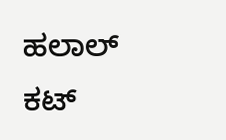ಹಲಾಲ್ ಕಟ್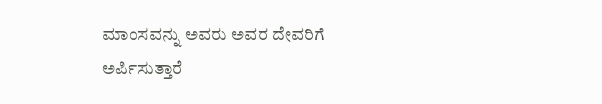ಮಾಂಸವನ್ನು ಅವರು ಅವರ ದೇವರಿಗೆ ಅರ್ಪಿಸುತ್ತಾರೆ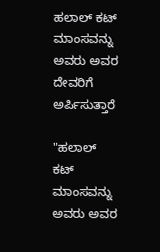ಹಲಾಲ್ ಕಟ್ ಮಾಂಸವನ್ನು ಅವರು ಅವರ ದೇವರಿಗೆ ಅರ್ಪಿಸುತ್ತಾರೆ

"ಹಲಾಲ್ ಕಟ್ ಮಾಂಸವನ್ನು ಅವರು ಅವರ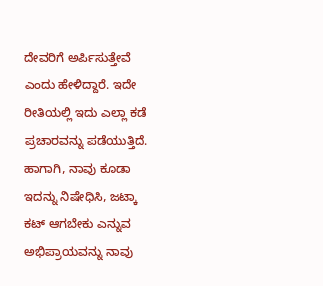ದೇವರಿಗೆ ಅರ್ಪಿಸುತ್ತೇವೆ ಎಂದು ಹೇಳಿದ್ದಾರೆ. ಇದೇ ರೀತಿಯಲ್ಲಿ ಇದು ಎಲ್ಲಾ ಕಡೆ ಪ್ರಚಾರವನ್ನು ಪಡೆಯುತ್ತಿದೆ. ಹಾಗಾಗಿ, ನಾವು ಕೂಡಾ ಇದನ್ನು ನಿಷೇಧಿಸಿ, ಜಟ್ಕಾ ಕಟ್ ಆಗಬೇಕು ಎನ್ನುವ ಅಭಿಪ್ರಾಯವನ್ನು ನಾವು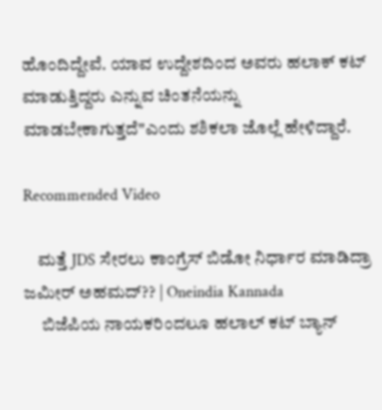ಹೊಂದಿದ್ದೇವೆ. ಯಾವ ಉದ್ದೇಶದಿಂದ ಅವರು ಹಲಾಕ್ ಕಟ್ ಮಾಡುತ್ತಿದ್ದರು ಎನ್ನುವ ಚಿಂತನೆಯನ್ನು ಮಾಡಬೇಕಾಗುತ್ತದೆ"ಎಂದು ಶಶಿಕಲಾ ಜೊಲ್ಲೆ ಹೇಳಿದ್ದಾರೆ.

Recommended Video

    ಮತ್ತೆ JDS ಸೇರಲು ಕಾಂಗ್ರೆಸ್ ಬಿಡೋ ನಿರ್ಧಾರ ಮಾಡಿದ್ರಾ ಜಮೀರ್ ಅಹಮದ್?? | Oneindia Kannada
     ಬಿಜೆಪಿಯ ನಾಯಕರಿಂದಲೂ ಹಲಾಲ್ ಕಟ್ ಬ್ಯಾನ್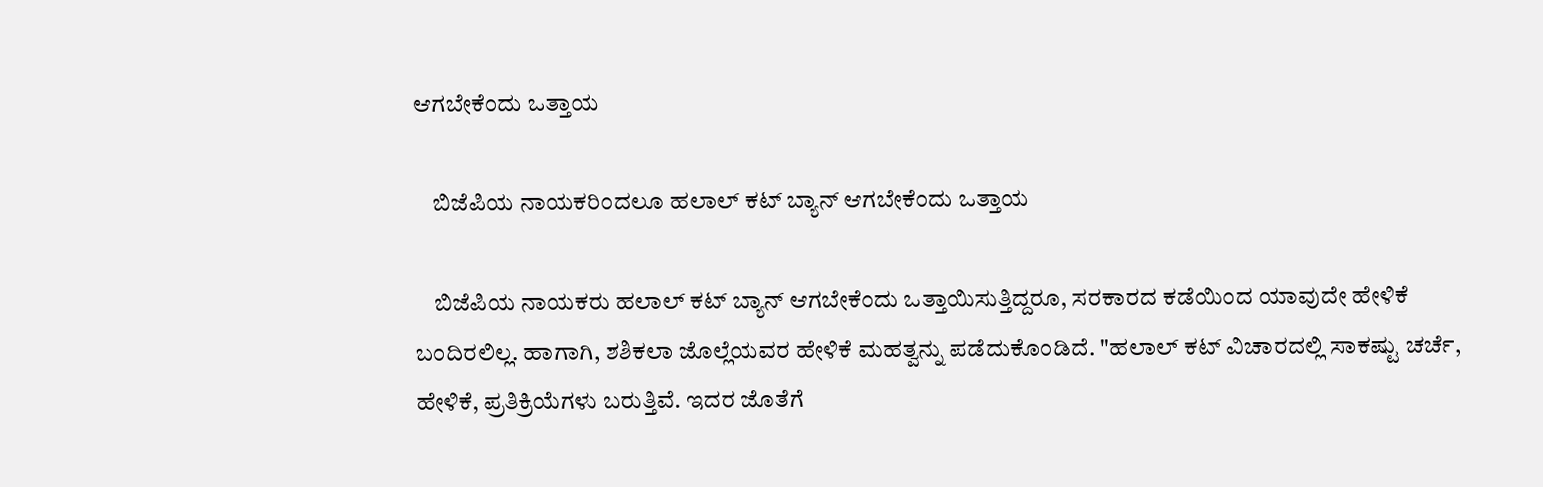ಆಗಬೇಕೆಂದು ಒತ್ತಾಯ

    ಬಿಜೆಪಿಯ ನಾಯಕರಿಂದಲೂ ಹಲಾಲ್ ಕಟ್ ಬ್ಯಾನ್ ಆಗಬೇಕೆಂದು ಒತ್ತಾಯ

    ಬಿಜೆಪಿಯ ನಾಯಕರು ಹಲಾಲ್ ಕಟ್ ಬ್ಯಾನ್ ಆಗಬೇಕೆಂದು ಒತ್ತಾಯಿಸುತ್ತಿದ್ದರೂ, ಸರಕಾರದ ಕಡೆಯಿಂದ ಯಾವುದೇ ಹೇಳಿಕೆ ಬಂದಿರಲಿಲ್ಲ. ಹಾಗಾಗಿ, ಶಶಿಕಲಾ ಜೊಲ್ಲೆಯವರ ಹೇಳಿಕೆ ಮಹತ್ವನ್ನು ಪಡೆದುಕೊಂಡಿದೆ. "ಹಲಾಲ್ ಕಟ್ ವಿಚಾರದಲ್ಲಿ ಸಾಕಷ್ಟು ಚರ್ಚೆ, ಹೇಳಿಕೆ, ಪ್ರತಿಕ್ರಿಯೆಗಳು ಬರುತ್ತಿವೆ. ಇದರ ಜೊತೆಗೆ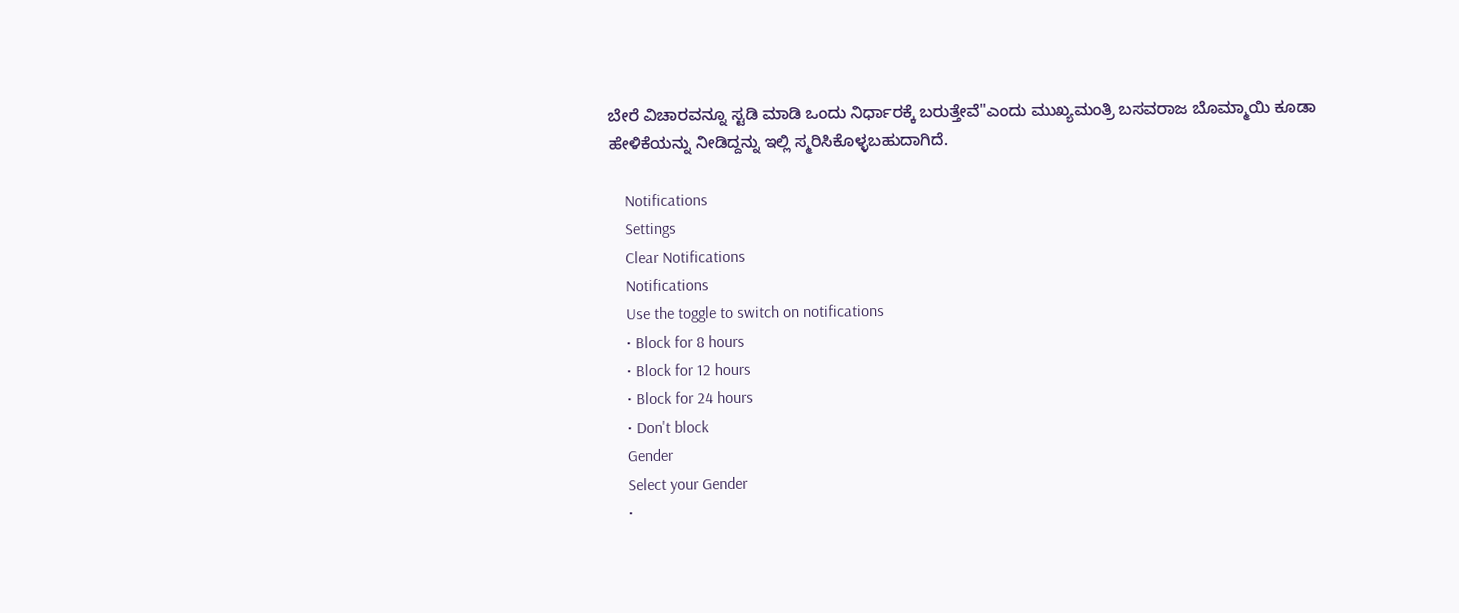ಬೇರೆ ವಿಚಾರವನ್ನೂ ಸ್ಟಡಿ ಮಾಡಿ ಒಂದು ನಿರ್ಧಾರಕ್ಕೆ ಬರುತ್ತೇವೆ"ಎಂದು ಮುಖ್ಯಮಂತ್ರಿ ಬಸವರಾಜ ಬೊಮ್ಮಾಯಿ ಕೂಡಾ ಹೇಳಿಕೆಯನ್ನು ನೀಡಿದ್ದನ್ನು ಇಲ್ಲಿ ಸ್ಮರಿಸಿಕೊಳ್ಳಬಹುದಾಗಿದೆ.

    Notifications
    Settings
    Clear Notifications
    Notifications
    Use the toggle to switch on notifications
    • Block for 8 hours
    • Block for 12 hours
    • Block for 24 hours
    • Don't block
    Gender
    Select your Gender
    •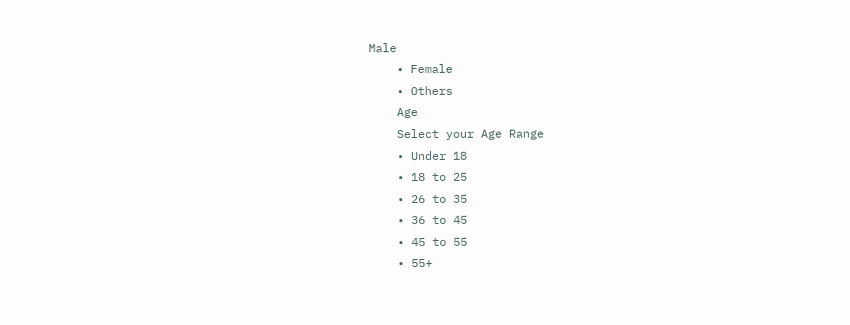Male
    • Female
    • Others
    Age
    Select your Age Range
    • Under 18
    • 18 to 25
    • 26 to 35
    • 36 to 45
    • 45 to 55
    • 55+